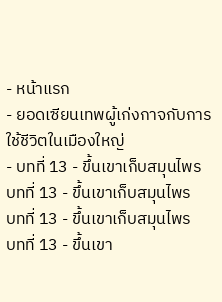- หน้าแรก
- ยอดเซียนเทพผู้เก่งกาจกับการใช้ชีวิตในเมืองใหญ่
- บทที่ 13 - ขึ้นเขาเก็บสมุนไพร
บทที่ 13 - ขึ้นเขาเก็บสมุนไพร
บทที่ 13 - ขึ้นเขาเก็บสมุนไพร
บทที่ 13 - ขึ้นเขา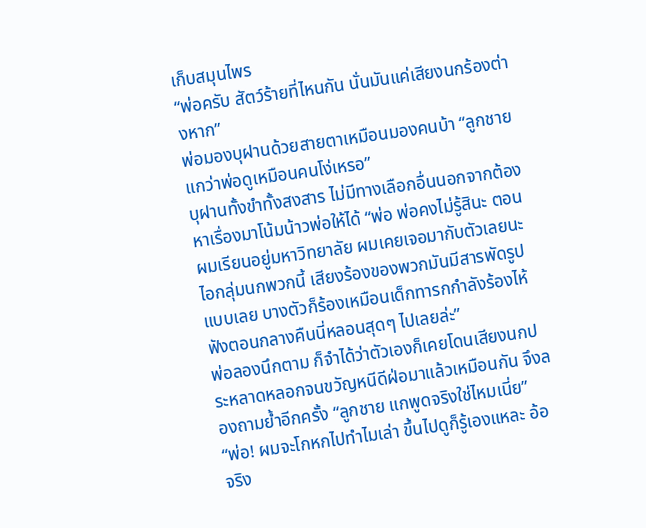เก็บสมุนไพร
“พ่อครับ สัตว์ร้ายที่ไหนกัน นั่นมันแค่เสียงนกร้องต่างหาก”
พ่อมองบุฝานด้วยสายตาเหมือนมองคนบ้า “ลูกชาย แกว่าพ่อดูเหมือนคนโง่เหรอ”
บุฝานทั้งขำทั้งสงสาร ไม่มีทางเลือกอื่นนอกจากต้องหาเรื่องมาโน้มน้าวพ่อให้ได้ “พ่อ พ่อคงไม่รู้สินะ ตอนผมเรียนอยู่มหาวิทยาลัย ผมเคยเจอมากับตัวเลยนะไอกลุ่มนกพวกนี้ เสียงร้องของพวกมันมีสารพัดรูปแบบเลย บางตัวก็ร้องเหมือนเด็กทารกกำลังร้องไห้ ฟังตอนกลางคืนนี่หลอนสุดๆ ไปเลยล่ะ”
พ่อลองนึกตาม ก็จำได้ว่าตัวเองก็เคยโดนเสียงนกประหลาดหลอกจนขวัญหนีดีฝ่อมาแล้วเหมือนกัน จึงลองถามย้ำอีกครั้ง “ลูกชาย แกพูดจริงใช่ไหมเนี่ย”
“พ่อ! ผมจะโกหกไปทำไมเล่า ขึ้นไปดูก็รู้เองแหละ อ้อ จริง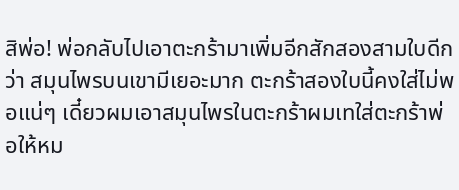สิพ่อ! พ่อกลับไปเอาตะกร้ามาเพิ่มอีกสักสองสามใบดีกว่า สมุนไพรบนเขามีเยอะมาก ตะกร้าสองใบนี้คงใส่ไม่พอแน่ๆ เดี๋ยวผมเอาสมุนไพรในตะกร้าผมเทใส่ตะกร้าพ่อให้หม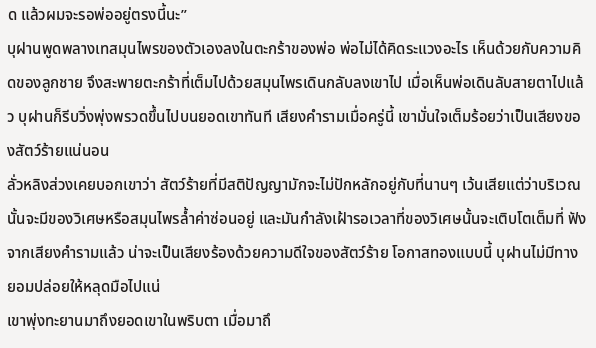ด แล้วผมจะรอพ่ออยู่ตรงนี้นะ”
บุฝานพูดพลางเทสมุนไพรของตัวเองลงในตะกร้าของพ่อ พ่อไม่ได้คิดระแวงอะไร เห็นด้วยกับความคิดของลูกชาย จึงสะพายตะกร้าที่เต็มไปด้วยสมุนไพรเดินกลับลงเขาไป เมื่อเห็นพ่อเดินลับสายตาไปแล้ว บุฝานก็รีบวิ่งพุ่งพรวดขึ้นไปบนยอดเขาทันที เสียงคำรามเมื่อครู่นี้ เขามั่นใจเต็มร้อยว่าเป็นเสียงของสัตว์ร้ายแน่นอน
ลั่วหลิงส่วงเคยบอกเขาว่า สัตว์ร้ายที่มีสติปัญญามักจะไม่ปักหลักอยู่กับที่นานๆ เว้นเสียแต่ว่าบริเวณนั้นจะมีของวิเศษหรือสมุนไพรล้ำค่าซ่อนอยู่ และมันกำลังเฝ้ารอเวลาที่ของวิเศษนั้นจะเติบโตเต็มที่ ฟังจากเสียงคำรามแล้ว น่าจะเป็นเสียงร้องด้วยความดีใจของสัตว์ร้าย โอกาสทองแบบนี้ บุฝานไม่มีทางยอมปล่อยให้หลุดมือไปแน่
เขาพุ่งทะยานมาถึงยอดเขาในพริบตา เมื่อมาถึ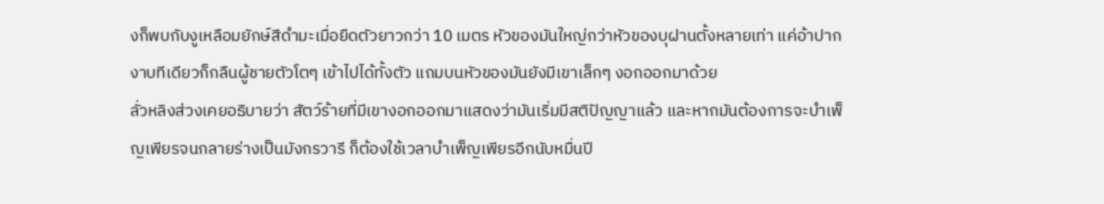งก็พบกับงูเหลือมยักษ์สีดำมะเมื่อยืดตัวยาวกว่า 10 เมตร หัวของมันใหญ่กว่าหัวของบุฝานตั้งหลายเท่า แค่อ้าปากงาบทีเดียวก็กลืนผู้ชายตัวโตๆ เข้าไปได้ทั้งตัว แถมบนหัวของมันยังมีเขาเล็กๆ งอกออกมาด้วย
ลั่วหลิงส่วงเคยอธิบายว่า สัตว์ร้ายที่มีเขางอกออกมาแสดงว่ามันเริ่มมีสติปัญญาแล้ว และหากมันต้องการจะบำเพ็ญเพียรจนกลายร่างเป็นมังกรวารี ก็ต้องใช้เวลาบำเพ็ญเพียรอีกนับหมื่นปี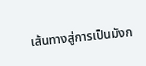เส้นทางสู่การเป็นมังก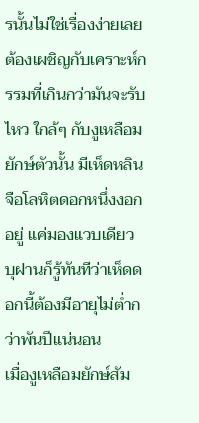รนั้นไม่ใช่เรื่องง่ายเลย ต้องเผชิญกับเคราะห์กรรมที่เกินกว่ามันจะรับไหว ใกล้ๆ กับงูเหลือมยักษ์ตัวนั้น มีเห็ดหลินจือโลหิตดอกหนึ่งงอกอยู่ แค่มองแวบเดียว บุฝานก็รู้ทันทีว่าเห็ดดอกนี้ต้องมีอายุไม่ต่ำกว่าพันปีแน่นอน
เมื่องูเหลือมยักษ์สัม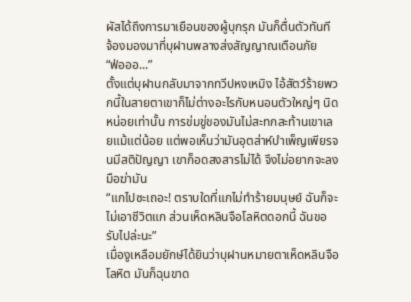ผัสได้ถึงการมาเยือนของผู้บุกรุก มันก็ตื่นตัวทันที จ้องมองมาที่บุฝานพลางส่งสัญญาณเตือนภัย
“ฟ่อออ...”
ตั้งแต่บุฝานกลับมาจากทวีปหงเหมิง ไอ้สัตว์ร้ายพวกนี้ในสายตาเขาก็ไม่ต่างอะไรกับหนอนตัวใหญ่ๆ นิดหน่อยเท่านั้น การข่มขู่ของมันไม่สะทกสะท้านเขาเลยแม้แต่น้อย แต่พอเห็นว่ามันอุตส่าห์บำเพ็ญเพียรจนมีสติปัญญา เขาก็อดสงสารไม่ได้ จึงไม่อยากจะลงมือฆ่ามัน
“แกไปซะเถอะ! ตราบใดที่แกไม่ทำร้ายมนุษย์ ฉันก็จะไม่เอาชีวิตแก ส่วนเห็ดหลินจือโลหิตดอกนี้ ฉันขอรับไปล่ะนะ”
เมื่องูเหลือมยักษ์ได้ยินว่าบุฝานหมายตาเห็ดหลินจือโลหิต มันก็ฉุนขาด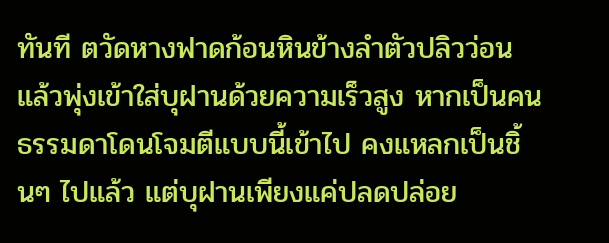ทันที ตวัดหางฟาดก้อนหินข้างลำตัวปลิวว่อน แล้วพุ่งเข้าใส่บุฝานด้วยความเร็วสูง หากเป็นคนธรรมดาโดนโจมตีแบบนี้เข้าไป คงแหลกเป็นชิ้นๆ ไปแล้ว แต่บุฝานเพียงแค่ปลดปล่อย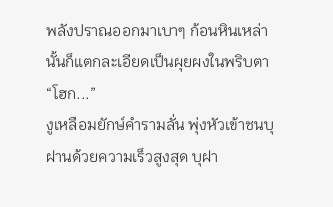พลังปราณออกมาเบาๆ ก้อนหินเหล่านั้นก็แตกละเอียดเป็นผุยผงในพริบตา
“โฮก...”
งูเหลือมยักษ์คำรามลั่น พุ่งหัวเข้าชนบุฝานด้วยความเร็วสูงสุด บุฝา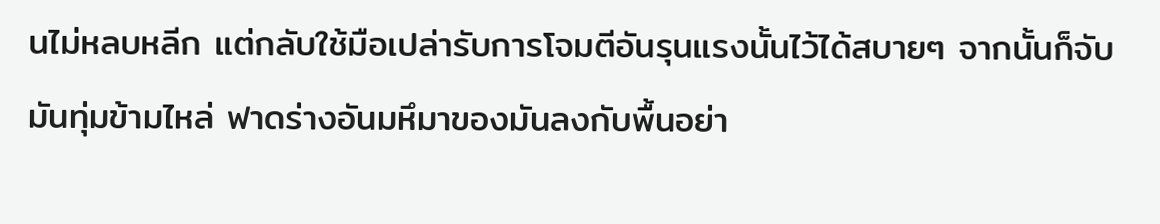นไม่หลบหลีก แต่กลับใช้มือเปล่ารับการโจมตีอันรุนแรงนั้นไว้ได้สบายๆ จากนั้นก็จับมันทุ่มข้ามไหล่ ฟาดร่างอันมหึมาของมันลงกับพื้นอย่า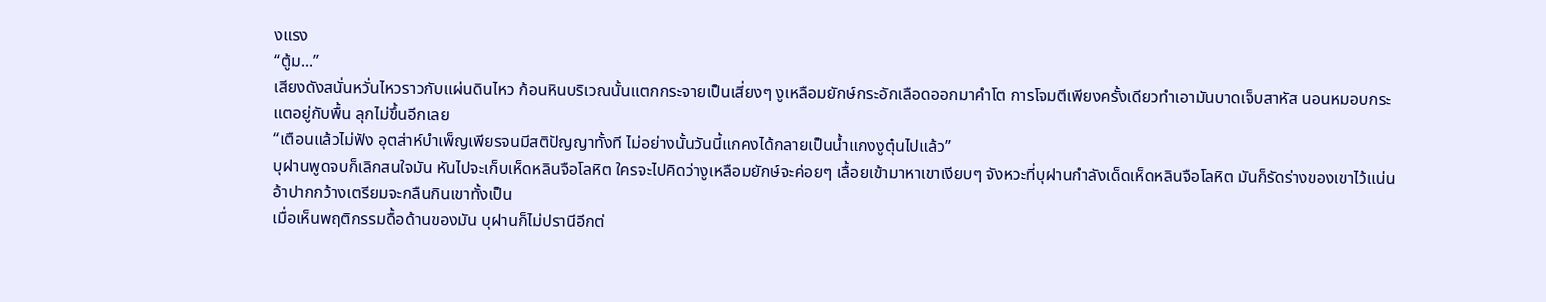งแรง
“ตู้ม...”
เสียงดังสนั่นหวั่นไหวราวกับแผ่นดินไหว ก้อนหินบริเวณนั้นแตกกระจายเป็นเสี่ยงๆ งูเหลือมยักษ์กระอักเลือดออกมาคำโต การโจมตีเพียงครั้งเดียวทำเอามันบาดเจ็บสาหัส นอนหมอบกระแตอยู่กับพื้น ลุกไม่ขึ้นอีกเลย
“เตือนแล้วไม่ฟัง อุตส่าห์บำเพ็ญเพียรจนมีสติปัญญาทั้งที ไม่อย่างนั้นวันนี้แกคงได้กลายเป็นน้ำแกงงูตุ๋นไปแล้ว”
บุฝานพูดจบก็เลิกสนใจมัน หันไปจะเก็บเห็ดหลินจือโลหิต ใครจะไปคิดว่างูเหลือมยักษ์จะค่อยๆ เลื้อยเข้ามาหาเขาเงียบๆ จังหวะที่บุฝานกำลังเด็ดเห็ดหลินจือโลหิต มันก็รัดร่างของเขาไว้แน่น อ้าปากกว้างเตรียมจะกลืนกินเขาทั้งเป็น
เมื่อเห็นพฤติกรรมดื้อด้านของมัน บุฝานก็ไม่ปรานีอีกต่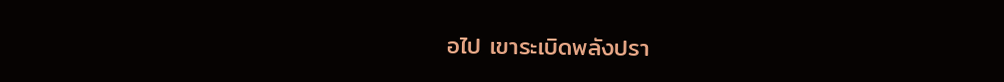อไป เขาระเบิดพลังปรา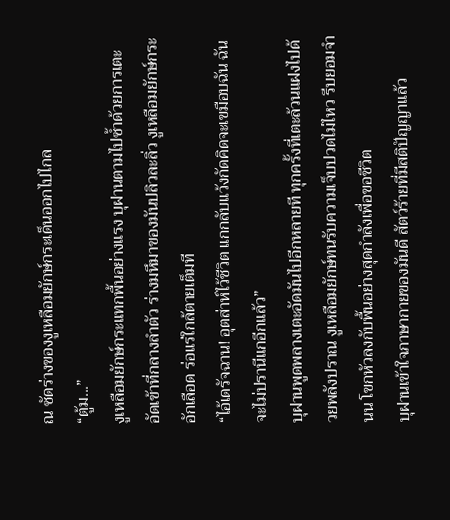ณ ซัดร่างของงูเหลือมยักษ์กระเด็นออกไปไกล
“ตู้ม...”
งูเหลือมยักษ์กระแทกพื้นอย่างแรง บุฝานตามไปซ้ำด้วยการเตะอัดเข้าที่กลางลำตัว ร่างมหึมาของมันปลิวละลิ่ว งูเหลือมยักษ์กระอักเลือด ร่อแร่ใกล้ตายเต็มที
“ไอ้เดรัจฉาน! อุตส่าห์ไว้ชีวิต แกกลับแว้งกัดคิดจะเขมือบฉัน ฉันจะไม่ปรานีแกอีกแล้ว”
บุฝานพูดพลางเตะอัดมันไปอีกหลายที ทุกครั้งที่เตะล้วนแฝงไปด้วยพลังปราณ งูเหลือมยักษ์ทนรับความเจ็บปวดไม่ไหว รีบยอมจำนน โขกหัวลงกับพื้นอย่างสุดกำลังเพื่อขอชีวิต
บุฝานเข้าใจภาษากายของมันดี สัตว์ร้ายที่มีสติปัญญาแล้ว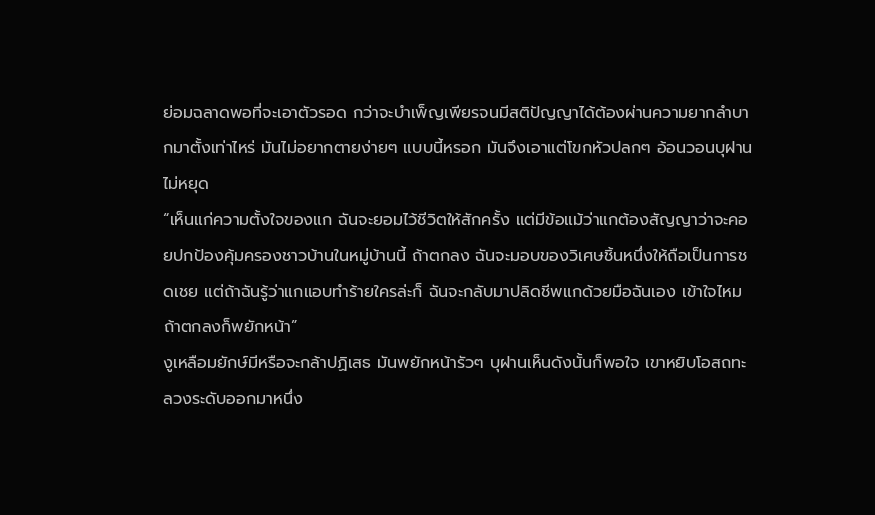ย่อมฉลาดพอที่จะเอาตัวรอด กว่าจะบำเพ็ญเพียรจนมีสติปัญญาได้ต้องผ่านความยากลำบากมาตั้งเท่าไหร่ มันไม่อยากตายง่ายๆ แบบนี้หรอก มันจึงเอาแต่โขกหัวปลกๆ อ้อนวอนบุฝานไม่หยุด
“เห็นแก่ความตั้งใจของแก ฉันจะยอมไว้ชีวิตให้สักครั้ง แต่มีข้อแม้ว่าแกต้องสัญญาว่าจะคอยปกป้องคุ้มครองชาวบ้านในหมู่บ้านนี้ ถ้าตกลง ฉันจะมอบของวิเศษชิ้นหนึ่งให้ถือเป็นการชดเชย แต่ถ้าฉันรู้ว่าแกแอบทำร้ายใครล่ะก็ ฉันจะกลับมาปลิดชีพแกด้วยมือฉันเอง เข้าใจไหม ถ้าตกลงก็พยักหน้า”
งูเหลือมยักษ์มีหรือจะกล้าปฏิเสธ มันพยักหน้ารัวๆ บุฝานเห็นดังนั้นก็พอใจ เขาหยิบโอสถทะลวงระดับออกมาหนึ่ง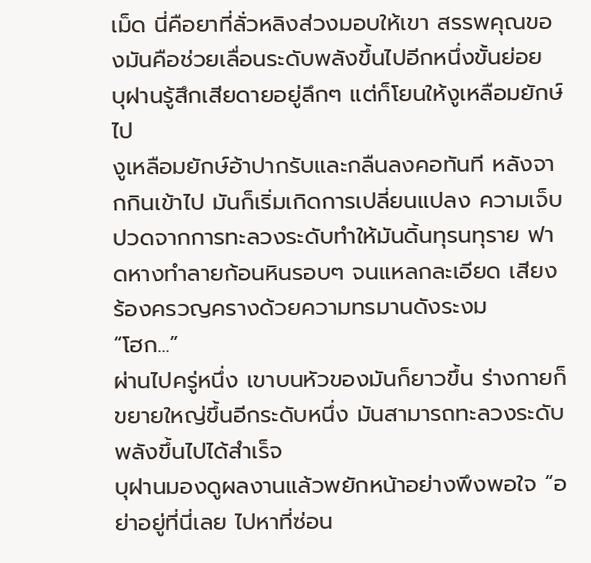เม็ด นี่คือยาที่ลั่วหลิงส่วงมอบให้เขา สรรพคุณของมันคือช่วยเลื่อนระดับพลังขึ้นไปอีกหนึ่งขั้นย่อย บุฝานรู้สึกเสียดายอยู่ลึกๆ แต่ก็โยนให้งูเหลือมยักษ์ไป
งูเหลือมยักษ์อ้าปากรับและกลืนลงคอทันที หลังจากกินเข้าไป มันก็เริ่มเกิดการเปลี่ยนแปลง ความเจ็บปวดจากการทะลวงระดับทำให้มันดิ้นทุรนทุราย ฟาดหางทำลายก้อนหินรอบๆ จนแหลกละเอียด เสียงร้องครวญครางด้วยความทรมานดังระงม
“โฮก...”
ผ่านไปครู่หนึ่ง เขาบนหัวของมันก็ยาวขึ้น ร่างกายก็ขยายใหญ่ขึ้นอีกระดับหนึ่ง มันสามารถทะลวงระดับพลังขึ้นไปได้สำเร็จ
บุฝานมองดูผลงานแล้วพยักหน้าอย่างพึงพอใจ “อย่าอยู่ที่นี่เลย ไปหาที่ซ่อน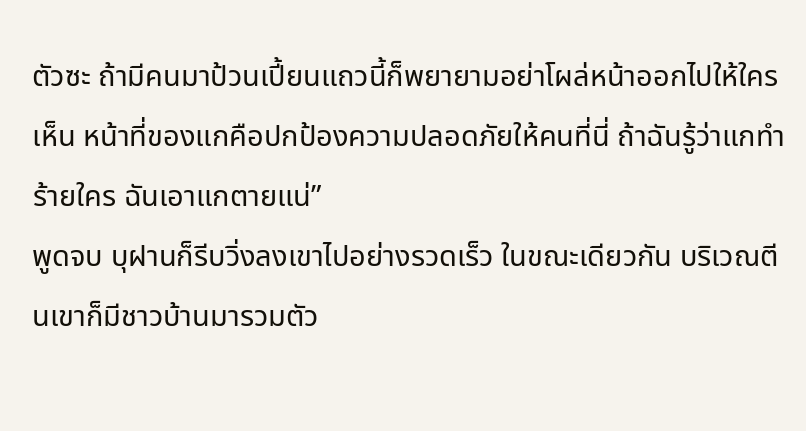ตัวซะ ถ้ามีคนมาป้วนเปี้ยนแถวนี้ก็พยายามอย่าโผล่หน้าออกไปให้ใครเห็น หน้าที่ของแกคือปกป้องความปลอดภัยให้คนที่นี่ ถ้าฉันรู้ว่าแกทำร้ายใคร ฉันเอาแกตายแน่”
พูดจบ บุฝานก็รีบวิ่งลงเขาไปอย่างรวดเร็ว ในขณะเดียวกัน บริเวณตีนเขาก็มีชาวบ้านมารวมตัว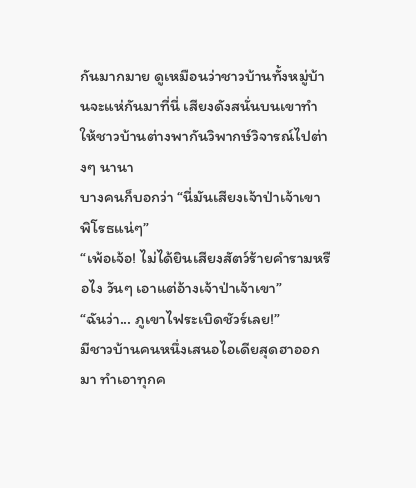กันมากมาย ดูเหมือนว่าชาวบ้านทั้งหมู่บ้านจะแห่กันมาที่นี่ เสียงดังสนั่นบนเขาทำให้ชาวบ้านต่างพากันวิพากษ์วิจารณ์ไปต่างๆ นานา
บางคนก็บอกว่า “นี่มันเสียงเจ้าป่าเจ้าเขาพิโรธแน่ๆ”
“เพ้อเจ้อ! ไม่ได้ยินเสียงสัตว์ร้ายคำรามหรือไง วันๆ เอาแต่อ้างเจ้าป่าเจ้าเขา”
“ฉันว่า... ภูเขาไฟระเบิดชัวร์เลย!”
มีชาวบ้านคนหนึ่งเสนอไอเดียสุดฮาออกมา ทำเอาทุกค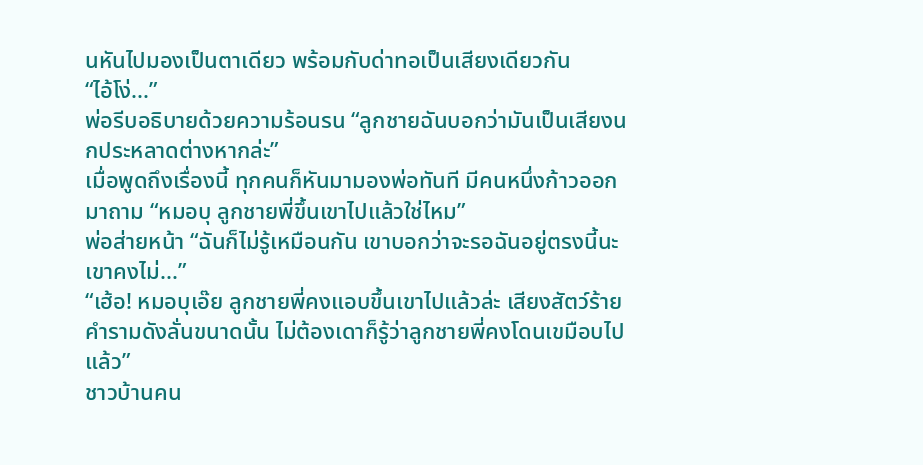นหันไปมองเป็นตาเดียว พร้อมกับด่าทอเป็นเสียงเดียวกัน
“ไอ้โง่...”
พ่อรีบอธิบายด้วยความร้อนรน “ลูกชายฉันบอกว่ามันเป็นเสียงนกประหลาดต่างหากล่ะ”
เมื่อพูดถึงเรื่องนี้ ทุกคนก็หันมามองพ่อทันที มีคนหนึ่งก้าวออกมาถาม “หมอบุ ลูกชายพี่ขึ้นเขาไปแล้วใช่ไหม”
พ่อส่ายหน้า “ฉันก็ไม่รู้เหมือนกัน เขาบอกว่าจะรอฉันอยู่ตรงนี้นะ เขาคงไม่...”
“เฮ้อ! หมอบุเอ๊ย ลูกชายพี่คงแอบขึ้นเขาไปแล้วล่ะ เสียงสัตว์ร้ายคำรามดังลั่นขนาดนั้น ไม่ต้องเดาก็รู้ว่าลูกชายพี่คงโดนเขมือบไปแล้ว”
ชาวบ้านคน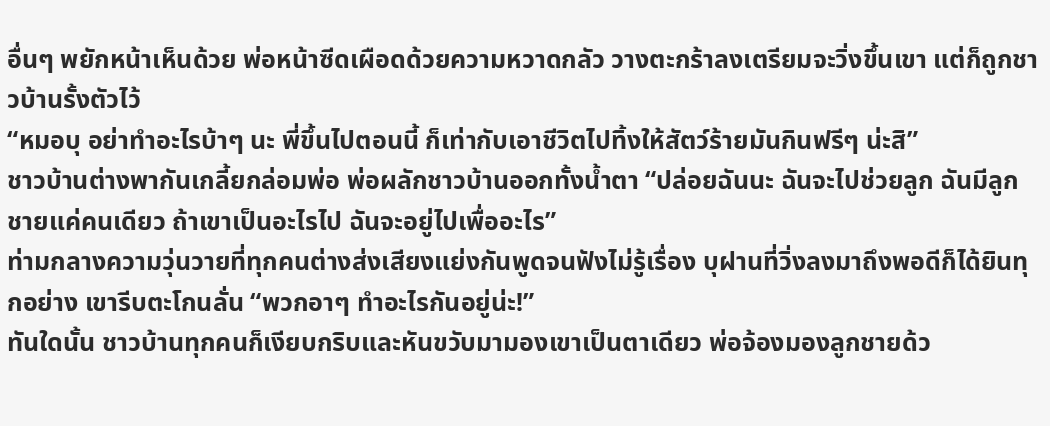อื่นๆ พยักหน้าเห็นด้วย พ่อหน้าซีดเผือดด้วยความหวาดกลัว วางตะกร้าลงเตรียมจะวิ่งขึ้นเขา แต่ก็ถูกชาวบ้านรั้งตัวไว้
“หมอบุ อย่าทำอะไรบ้าๆ นะ พี่ขึ้นไปตอนนี้ ก็เท่ากับเอาชีวิตไปทิ้งให้สัตว์ร้ายมันกินฟรีๆ น่ะสิ”
ชาวบ้านต่างพากันเกลี้ยกล่อมพ่อ พ่อผลักชาวบ้านออกทั้งน้ำตา “ปล่อยฉันนะ ฉันจะไปช่วยลูก ฉันมีลูกชายแค่คนเดียว ถ้าเขาเป็นอะไรไป ฉันจะอยู่ไปเพื่ออะไร”
ท่ามกลางความวุ่นวายที่ทุกคนต่างส่งเสียงแย่งกันพูดจนฟังไม่รู้เรื่อง บุฝานที่วิ่งลงมาถึงพอดีก็ได้ยินทุกอย่าง เขารีบตะโกนลั่น “พวกอาๆ ทำอะไรกันอยู่น่ะ!”
ทันใดนั้น ชาวบ้านทุกคนก็เงียบกริบและหันขวับมามองเขาเป็นตาเดียว พ่อจ้องมองลูกชายด้ว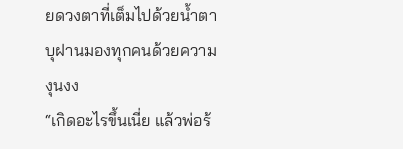ยดวงตาที่เต็มไปด้วยน้ำตา บุฝานมองทุกคนด้วยความงุนงง
“เกิดอะไรขึ้นเนี่ย แล้วพ่อร้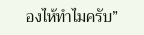องไห้ทำไมครับ”